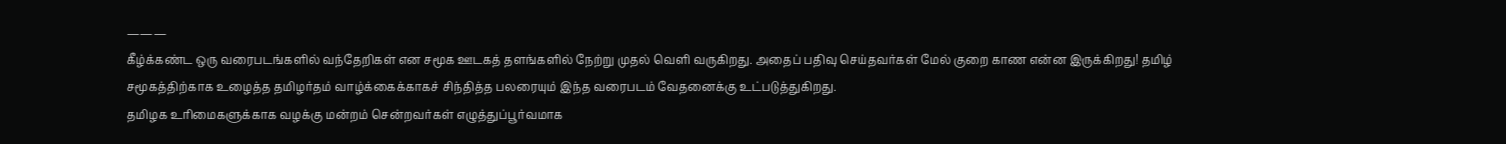———
கீழ்க்கண்ட ஒரு வரைபடங்களில் வந்தேறிகள் என சமூக ஊடகத் தளங்களில் நேற்று முதல் வெளி வருகிறது. அதைப் பதிவு செய்தவர்கள் மேல் குறை காண என்ன இருக்கிறது! தமிழ் சமூகத்திற்காக உழைத்த தமிழர்தம் வாழ்க்கைக்காகச் சிந்தித்த பலரையும் இந்த வரைபடம் வேதனைக்கு உட்படுத்துகிறது.
தமிழக உரிமைகளுக்காக வழக்கு மன்றம் சென்றவர்கள் எழுத்துப்பூர்வமாக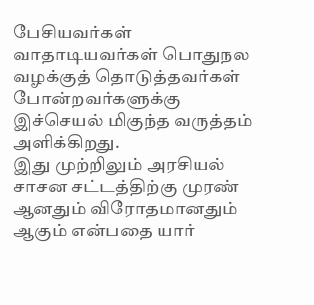பேசியவர்கள் வாதாடியவர்கள் பொதுநல வழக்குத் தொடுத்தவர்கள் போன்றவர்களுக்கு இச்செயல் மிகுந்த வருத்தம் அளிக்கிறது.
இது முற்றிலும் அரசியல் சாசன சட்டத்திற்கு முரண் ஆனதும் விரோதமானதும் ஆகும் என்பதை யார்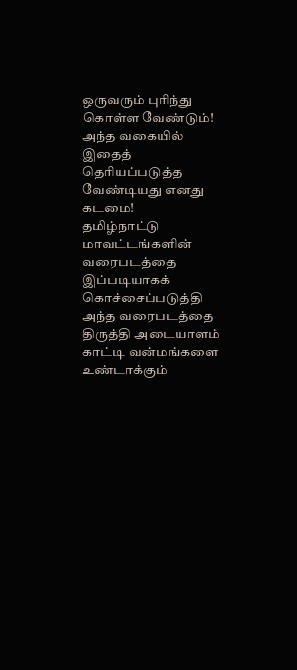ஒருவரும் புரிந்து கொள்ள வேண்டும்! அந்த வகையில் இதைத் தெரியப்படுத்த வேண்டியது எனது கடமை!
தமிழ்நாட்டு மாவட்டங்களின் வரைபடத்தை இப்படியாகக் கொச்சைப்படுத்தி அந்த வரைபடத்தை திருத்தி அடையாளம் காட்டி வன்மங்களை உண்டாக்கும்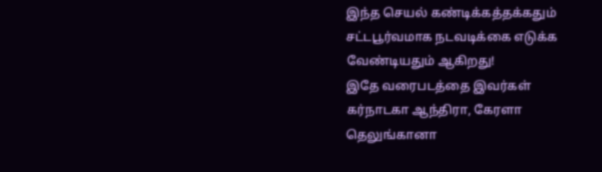இந்த செயல் கண்டிக்கத்தக்கதும் சட்டபூர்வமாக நடவடிக்கை எடுக்க வேண்டியதும் ஆகிறது!
இதே வரைபடத்தை இவர்கள் கர்நாடகா ஆந்திரா, கேரளா தெலுங்கானா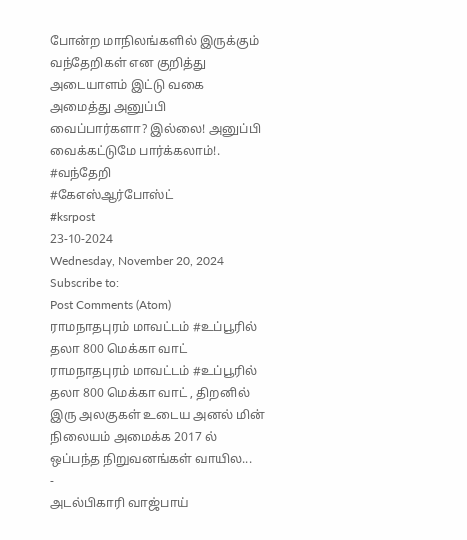போன்ற மாநிலங்களில் இருக்கும் வந்தேறிகள் என குறித்து அடையாளம் இட்டு வகை அமைத்து அனுப்பி வைப்பார்களா? இல்லை! அனுப்பி வைக்கட்டுமே பார்க்கலாம்!.
#வந்தேறி
#கேஎஸ்ஆர்போஸ்ட்
#ksrpost
23-10-2024
Wednesday, November 20, 2024
Subscribe to:
Post Comments (Atom)
ராமநாதபுரம் மாவட்டம் #உப்பூரில் தலா 800 மெக்கா வாட்
ராமநாதபுரம் மாவட்டம் #உப்பூரில் தலா 800 மெக்கா வாட் , திறனில் இரு அலகுகள் உடைய அனல் மின் நிலையம் அமைக்க 2017 ல் ஒப்பந்த நிறுவனங்கள் வாயில...
-
அடல்பிகாரி வாஜ்பாய்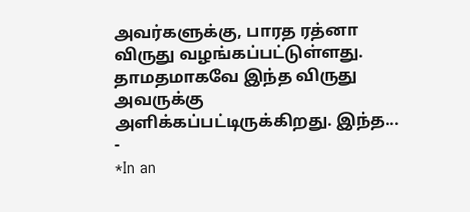அவர்களுக்கு, பாரத ரத்னா விருது வழங்கப்பட்டுள்ளது. தாமதமாகவே இந்த விருது அவருக்கு அளிக்கப்பட்டிருக்கிறது. இந்த...
-
*In an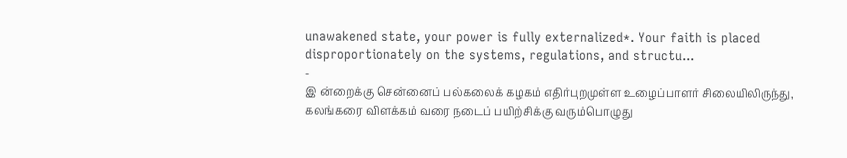unawakened state, your power is fully externalized*. Your faith is placed disproportionately on the systems, regulations, and structu...
-
இ ன்றைக்கு சென்னைப் பல்கலைக் கழகம் எதிர்புறமுள்ள உழைப்பாளர் சிலையிலிருந்து, கலங்கரை விளக்கம் வரை நடைப் பயிற்சிக்கு வரும்பொழுது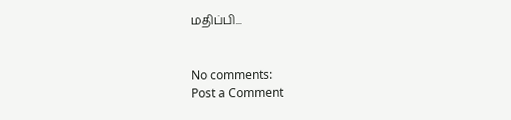மதிப்பி...


No comments:
Post a Comment